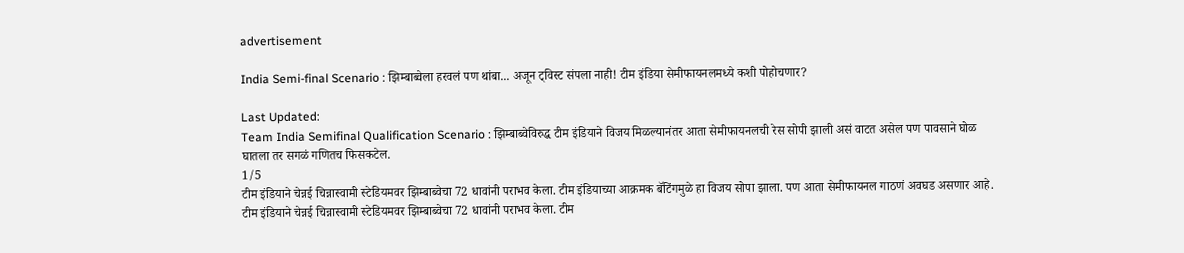advertisement

India Semi-final Scenario : झिम्बाब्वेला हरवलं पण थांबा... अजून ट्विस्ट संपला नाही! टीम इंडिया सेमीफायनलमध्ये कशी पोहोचणार?

Last Updated:
Team India Semifinal Qualification Scenario : झिम्बाब्वेविरुद्ध टीम इंडियाने विजय मिळल्यानंतर आता सेमीफायनलची रेस सोपी झाली असं वाटत असेल पण पावसाने घोळ घातला तर सगळं गणितच फिसकटेल.
1/5
टीम इंडियाने चेन्नई चिन्नास्वामी स्टेडियमवर झिम्बाब्वेचा 72 धावांनी पराभव केला. टीम इंडियाच्या आक्रमक बॅटिंगमुळे हा विजय सोपा झाला. पण आता सेमीफायनल गाठणं अवघड असणार आहे.
टीम इंडियाने चेन्नई चिन्नास्वामी स्टेडियमवर झिम्बाब्वेचा 72 धावांनी पराभव केला. टीम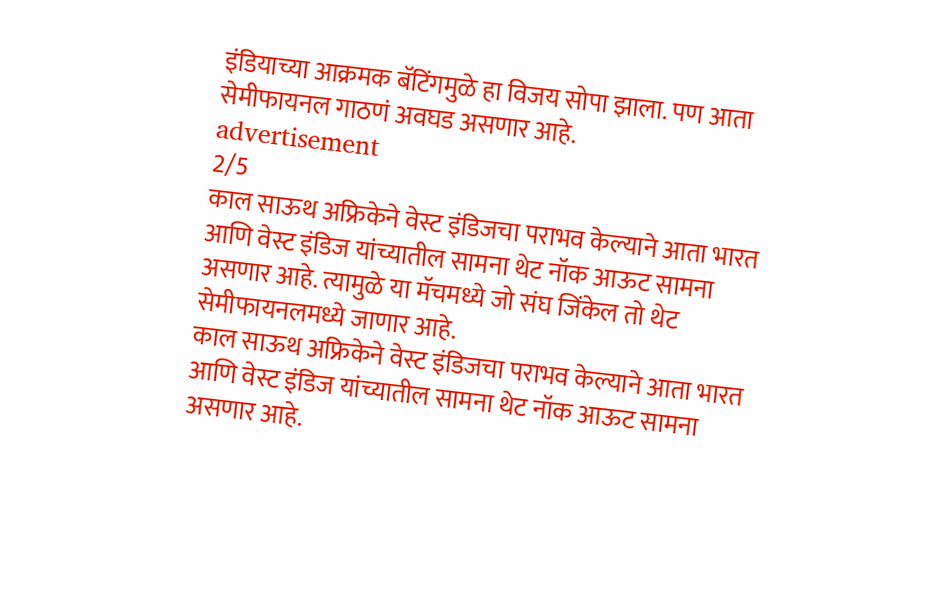इंडियाच्या आक्रमक बॅटिंगमुळे हा विजय सोपा झाला. पण आता सेमीफायनल गाठणं अवघड असणार आहे.
advertisement
2/5
काल साऊथ अफ्रिकेने वेस्ट इंडिजचा पराभव केल्याने आता भारत आणि वेस्ट इंडिज यांच्यातील सामना थेट नॉक आऊट सामना असणार आहे. त्यामुळे या मॅचमध्ये जो संघ जिंकेल तो थेट सेमीफायनलमध्ये जाणार आहे.
काल साऊथ अफ्रिकेने वेस्ट इंडिजचा पराभव केल्याने आता भारत आणि वेस्ट इंडिज यांच्यातील सामना थेट नॉक आऊट सामना असणार आहे.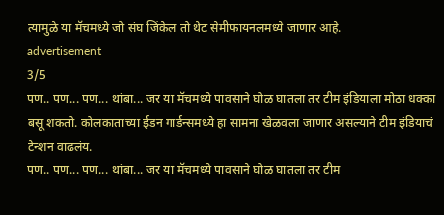त्यामुळे या मॅचमध्ये जो संघ जिंकेल तो थेट सेमीफायनलमध्ये जाणार आहे.
advertisement
3/5
पण.. पण... पण... थांबा... जर या मॅचमध्ये पावसाने घोळ घातला तर टीम इंडियाला मोठा धक्का बसू शकतो. कोलकाताच्या ईडन गार्डन्समध्ये हा सामना खेळवला जाणार असल्याने टीम इंडियाचं टेन्शन वाढलंय.
पण.. पण... पण... थांबा... जर या मॅचमध्ये पावसाने घोळ घातला तर टीम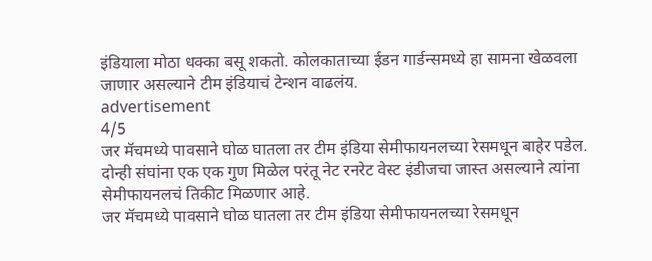इंडियाला मोठा धक्का बसू शकतो. कोलकाताच्या ईडन गार्डन्समध्ये हा सामना खेळवला जाणार असल्याने टीम इंडियाचं टेन्शन वाढलंय.
advertisement
4/5
जर मॅचमध्ये पावसाने घोळ घातला तर टीम इंडिया सेमीफायनलच्या रेसमधून बाहेर पडेल. दोन्ही संघांना एक एक गुण मिळेल परंतू नेट रनरेट वेस्ट इंडीजचा जास्त असल्याने त्यांना सेमीफायनलचं तिकीट मिळणार आहे.
जर मॅचमध्ये पावसाने घोळ घातला तर टीम इंडिया सेमीफायनलच्या रेसमधून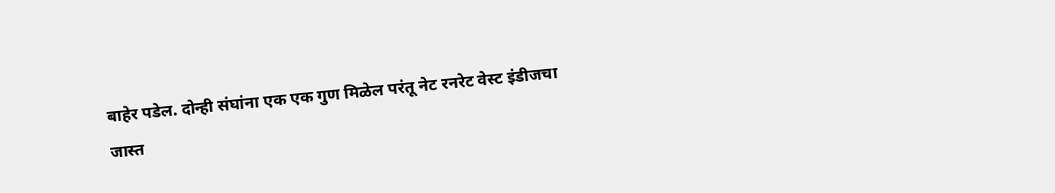बाहेर पडेल. दोन्ही संघांना एक एक गुण मिळेल परंतू नेट रनरेट वेस्ट इंडीजचा जास्त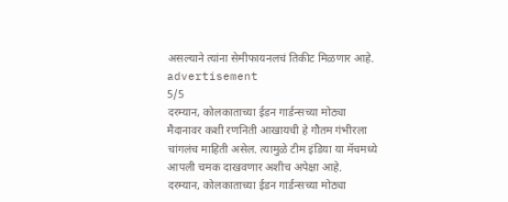असल्याने त्यांना सेमीफायनलचं तिकीट मिळणार आहे.
advertisement
5/5
दरम्यान, कोलकाताच्या ईडन गार्डन्सच्या मोठ्या मैदानावर कशी रणनिती आखायची हे गौतम गंभीरला चांगलंच माहिती असेल. त्यामुळे टीम इंडिया या मॅचमध्ये आपली चमक दाखवणार अशीच अपेक्षा आहे.
दरम्यान, कोलकाताच्या ईडन गार्डन्सच्या मोठ्या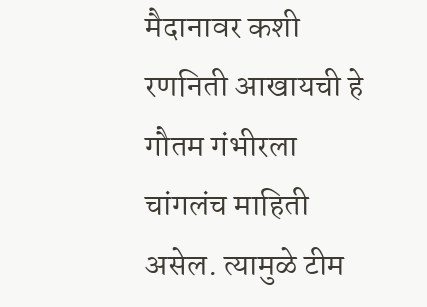मैदानावर कशी रणनिती आखायची हे गौतम गंभीरला चांगलंच माहिती असेल. त्यामुळे टीम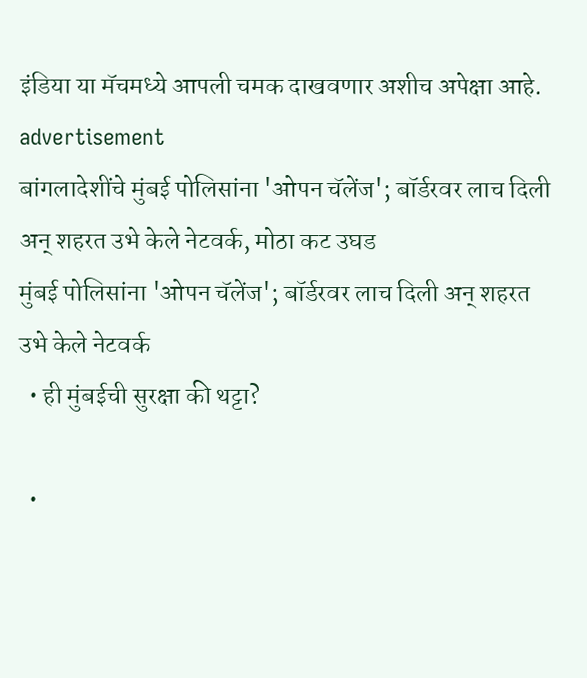इंडिया या मॅचमध्ये आपली चमक दाखवणार अशीच अपेक्षा आहे.
advertisement
बांगलादेशींचे मुंबई पोलिसांना 'ओपन चॅलेंज'; बॉर्डरवर लाच दिली अन् शहरत उभे केले नेटवर्क, मोठा कट उघड
मुंबई पोलिसांना 'ओपन चॅलेंज'; बॉर्डरवर लाच दिली अन् शहरत उभे केले नेटवर्क
  • ही मुंबईची सुरक्षा की थट्टा?

  •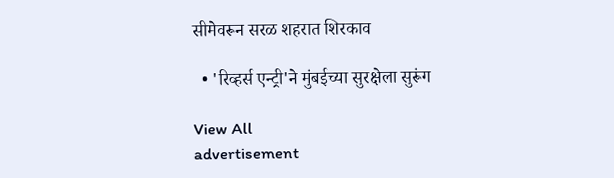सीमेवरून सरळ शहरात शिरकाव

  • 'रिव्हर्स एन्ट्री'ने मुंबईच्या सुरक्षेला सुरूंग

View All
advertisement